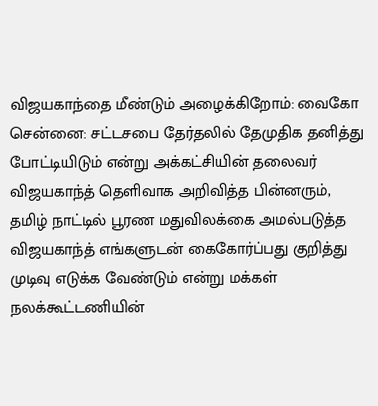விஜயகாந்தை மீண்டும் அழைக்கிறோம்: வைகோ
சென்னை: சட்டசபை தேர்தலில் தேமுதிக தனித்து போட்டியிடும் என்று அக்கட்சியின் தலைவர் விஜயகாந்த் தெளிவாக அறிவித்த பின்னரும்,
தமிழ் நாட்டில் பூரண மதுவிலக்கை அமல்படுத்த விஜயகாந்த் எங்களுடன் கைகோர்ப்பது குறித்து முடிவு எடுக்க வேண்டும் என்று மக்கள் நலக்கூட்டணியின்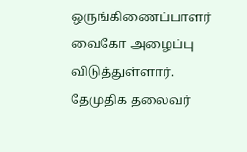ஒருங்கிணைப்பாளர் வைகோ அழைப்பு விடுத்துள்ளார்.
தேமுதிக தலைவர்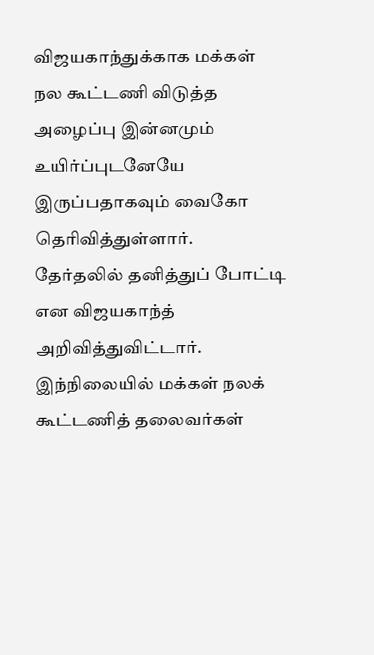விஜயகாந்துக்காக மக்கள் நல கூட்டணி விடுத்த அழைப்பு இன்னமும் உயிர்ப்புடனேயே இருப்பதாகவும் வைகோ தெரிவித்துள்ளார்.
தேர்தலில் தனித்துப் போட்டி என விஜயகாந்த் அறிவித்துவிட்டார். இந்நிலையில் மக்கள் நலக் கூட்டணித் தலைவர்கள்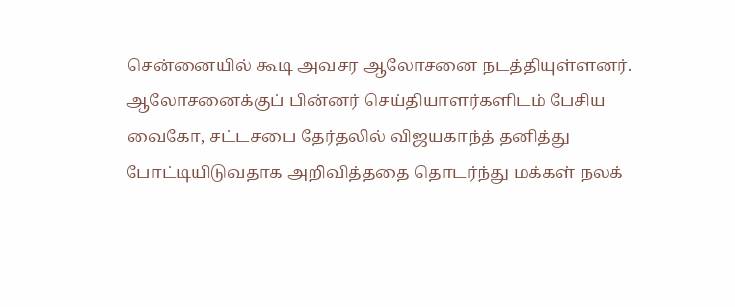சென்னையில் கூடி அவசர ஆலோசனை நடத்தியுள்ளனர்.
ஆலோசனைக்குப் பின்னர் செய்தியாளர்களிடம் பேசிய வைகோ, சட்டசபை தேர்தலில் விஜயகாந்த் தனித்து போட்டியிடுவதாக அறிவித்ததை தொடர்ந்து மக்கள் நலக்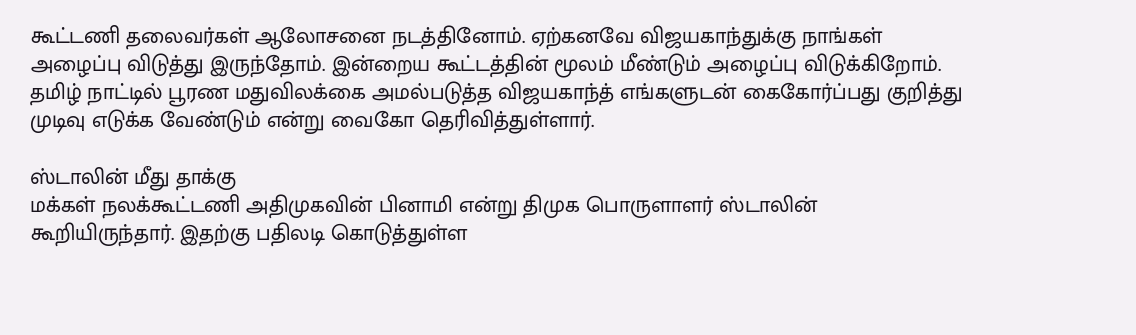கூட்டணி தலைவர்கள் ஆலோசனை நடத்தினோம். ஏற்கனவே விஜயகாந்துக்கு நாங்கள் அழைப்பு விடுத்து இருந்தோம். இன்றைய கூட்டத்தின் மூலம் மீண்டும் அழைப்பு விடுக்கிறோம். தமிழ் நாட்டில் பூரண மதுவிலக்கை அமல்படுத்த விஜயகாந்த் எங்களுடன் கைகோர்ப்பது குறித்து முடிவு எடுக்க வேண்டும் என்று வைகோ தெரிவித்துள்ளார்.

ஸ்டாலின் மீது தாக்கு
மக்கள் நலக்கூட்டணி அதிமுகவின் பினாமி என்று திமுக பொருளாளர் ஸ்டாலின் கூறியிருந்தார். இதற்கு பதிலடி கொடுத்துள்ள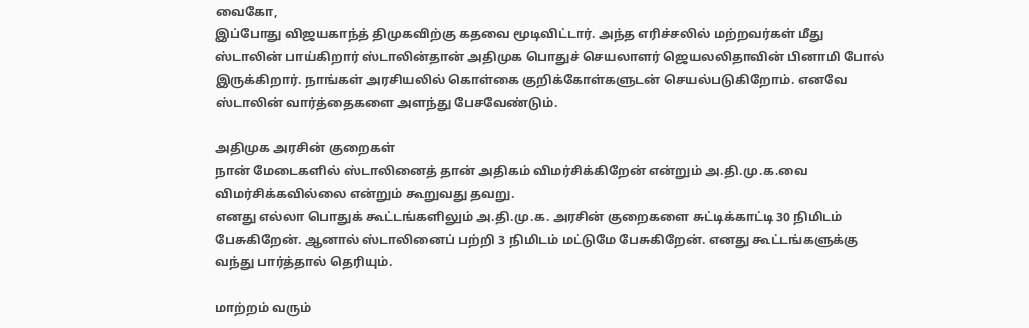வைகோ,
இப்போது விஜயகாந்த் திமுகவிற்கு கதவை மூடிவிட்டார். அந்த எரிச்சலில் மற்றவர்கள் மீது ஸ்டாலின் பாய்கிறார் ஸ்டாலின்தான் அதிமுக பொதுச் செயலாளர் ஜெயலலிதாவின் பினாமி போல் இருக்கிறார். நாங்கள் அரசியலில் கொள்கை குறிக்கோள்களுடன் செயல்படுகிறோம். எனவே ஸ்டாலின் வார்த்தைகளை அளந்து பேசவேண்டும்.

அதிமுக அரசின் குறைகள்
நான் மேடைகளில் ஸ்டாலினைத் தான் அதிகம் விமர்சிக்கிறேன் என்றும் அ.தி.மு.க.வை விமர்சிக்கவில்லை என்றும் கூறுவது தவறு.
எனது எல்லா பொதுக் கூட்டங்களிலும் அ.தி.மு.க. அரசின் குறைகளை சுட்டிக்காட்டி 30 நிமிடம் பேசுகிறேன். ஆனால் ஸ்டாலினைப் பற்றி 3 நிமிடம் மட்டுமே பேசுகிறேன். எனது கூட்டங்களுக்கு வந்து பார்த்தால் தெரியும்.

மாற்றம் வரும்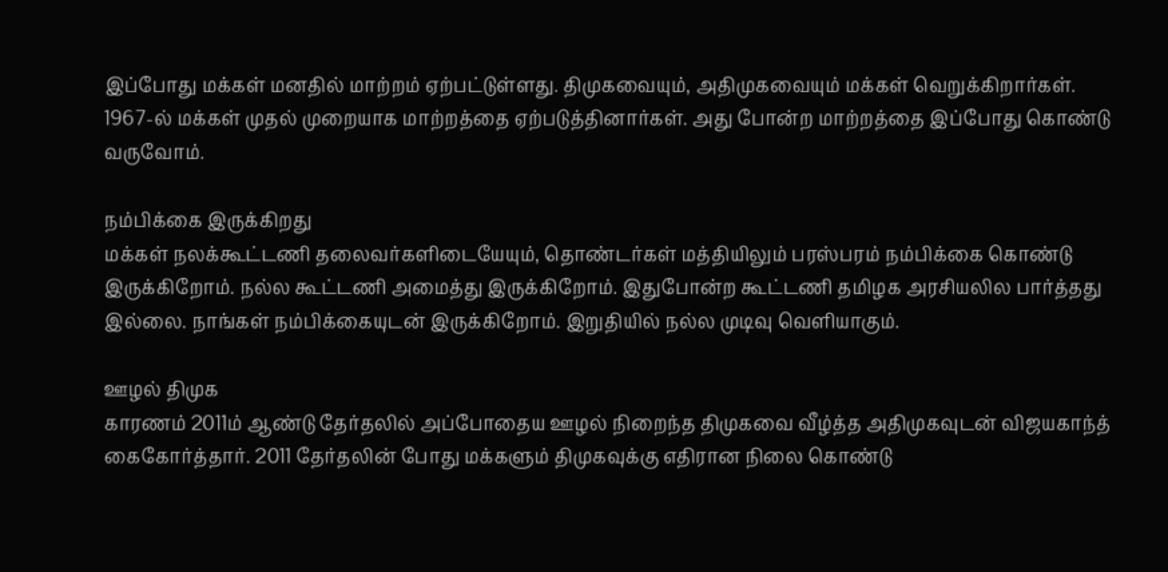இப்போது மக்கள் மனதில் மாற்றம் ஏற்பட்டுள்ளது. திமுகவையும், அதிமுகவையும் மக்கள் வெறுக்கிறார்கள். 1967-ல் மக்கள் முதல் முறையாக மாற்றத்தை ஏற்படுத்தினார்கள். அது போன்ற மாற்றத்தை இப்போது கொண்டு வருவோம்.

நம்பிக்கை இருக்கிறது
மக்கள் நலக்கூட்டணி தலைவர்களிடையேயும், தொண்டர்கள் மத்தியிலும் பரஸ்பரம் நம்பிக்கை கொண்டு இருக்கிறோம். நல்ல கூட்டணி அமைத்து இருக்கிறோம். இதுபோன்ற கூட்டணி தமிழக அரசியலில பார்த்தது இல்லை. நாங்கள் நம்பிக்கையுடன் இருக்கிறோம். இறுதியில் நல்ல முடிவு வெளியாகும்.

ஊழல் திமுக
காரணம் 2011ம் ஆண்டு தேர்தலில் அப்போதைய ஊழல் நிறைந்த திமுகவை வீழ்த்த அதிமுகவுடன் விஜயகாந்த் கைகோர்த்தார். 2011 தேர்தலின் போது மக்களும் திமுகவுக்கு எதிரான நிலை கொண்டு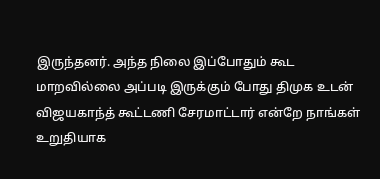இருந்தனர். அந்த நிலை இப்போதும் கூட மாறவில்லை அப்படி இருக்கும் போது திமுக உடன் விஜயகாந்த் கூட்டணி சேரமாட்டார் என்றே நாங்கள் உறுதியாக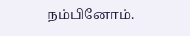நம்பினோம்.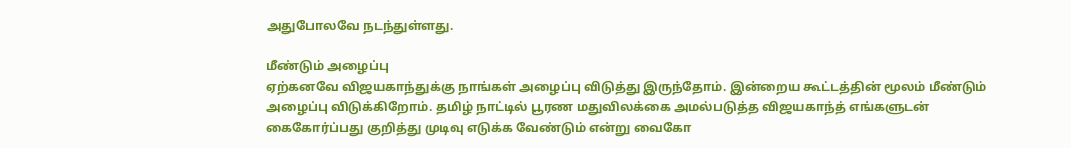அதுபோலவே நடந்துள்ளது.

மீண்டும் அழைப்பு
ஏற்கனவே விஜயகாந்துக்கு நாங்கள் அழைப்பு விடுத்து இருந்தோம். இன்றைய கூட்டத்தின் மூலம் மீண்டும் அழைப்பு விடுக்கிறோம். தமிழ் நாட்டில் பூரண மதுவிலக்கை அமல்படுத்த விஜயகாந்த் எங்களுடன் கைகோர்ப்பது குறித்து முடிவு எடுக்க வேண்டும் என்று வைகோ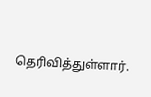தெரிவித்துள்ளார்.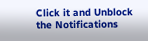Click it and Unblock the Notifications